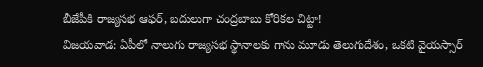బీజేపీకి రాజ్యసభ ఆఫర్, బదులుగా చంద్రబాబు కోరికల చిట్టా!
విజయవాడ: ఏపీలో నాలుగు రాజ్యసభ స్థానాలకు గాను మూడు తెలుగుదేశం, ఒకటి వైయస్సార్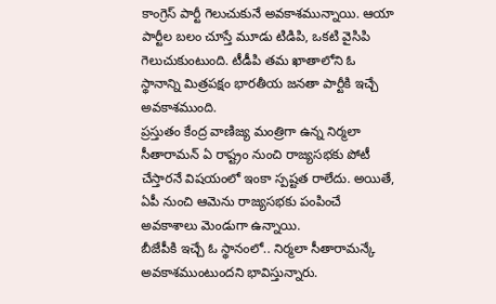కాంగ్రెస్ పార్టీ గెలుచుకునే అవకాశమున్నాయి. ఆయా పార్టీల బలం చూస్తే మూడు టిడిపి, ఒకటి వైసిపి గెలుచుకుంటుంది. టీడీపి తమ ఖాతాలోని ఓ స్థానాన్ని మిత్రపక్షం భారతీయ జనతా పార్టీకి ఇచ్చే అవకాశముంది.
ప్రస్తుతం కేంద్ర వాణిజ్య మంత్రిగా ఉన్న నిర్మలా సీతారామన్ ఏ రాష్ట్రం నుంచి రాజ్యసభకు పోటీ చేస్తారనే విషయంలో ఇంకా స్పష్టత రాలేదు. అయితే, ఏపీ నుంచి ఆమెను రాజ్యసభకు పంపించే అవకాశాలు మెండుగా ఉన్నాయి.
బీజేపీకి ఇచ్చే ఓ స్థానంలో.. నిర్మలా సీతారామన్కే అవకాశముంటుందని భావిస్తున్నారు.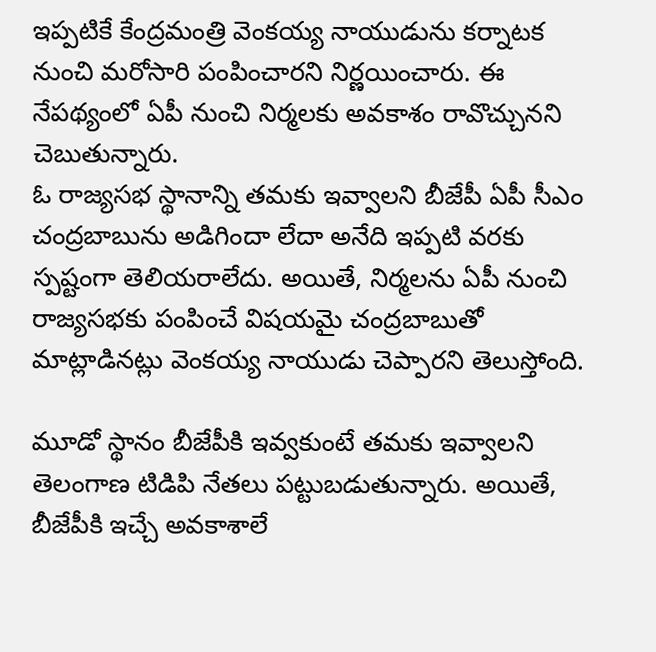ఇప్పటికే కేంద్రమంత్రి వెంకయ్య నాయుడును కర్నాటక నుంచి మరోసారి పంపించారని నిర్ణయించారు. ఈ నేపథ్యంలో ఏపీ నుంచి నిర్మలకు అవకాశం రావొచ్చునని చెబుతున్నారు.
ఓ రాజ్యసభ స్థానాన్ని తమకు ఇవ్వాలని బీజేపీ ఏపీ సీఎం చంద్రబాబును అడిగిందా లేదా అనేది ఇప్పటి వరకు స్పష్టంగా తెలియరాలేదు. అయితే, నిర్మలను ఏపీ నుంచి రాజ్యసభకు పంపించే విషయమై చంద్రబాబుతో మాట్లాడినట్లు వెంకయ్య నాయుడు చెప్పారని తెలుస్తోంది.

మూడో స్థానం బీజేపీకి ఇవ్వకుంటే తమకు ఇవ్వాలని తెలంగాణ టిడిపి నేతలు పట్టుబడుతున్నారు. అయితే, బీజేపీకి ఇచ్చే అవకాశాలే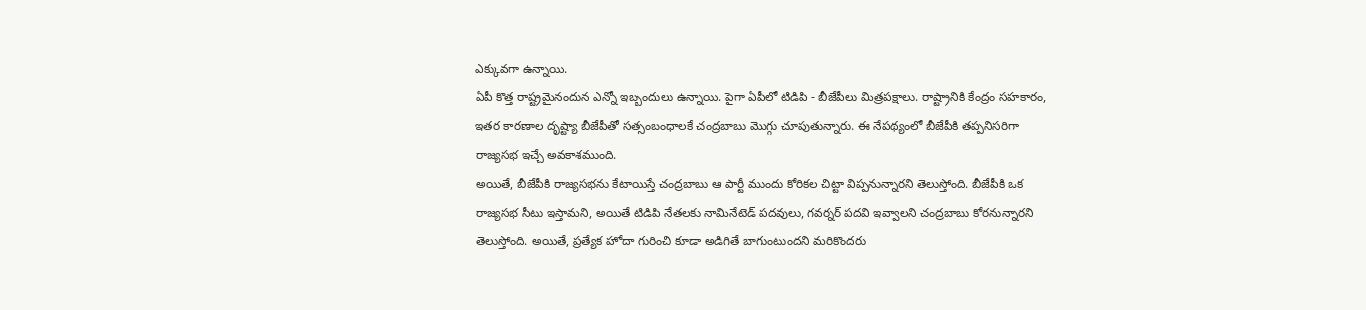ఎక్కువగా ఉన్నాయి.
ఏపీ కొత్త రాష్ట్రమైనందున ఎన్నో ఇబ్బందులు ఉన్నాయి. పైగా ఏపీలో టిడిపి - బీజేపీలు మిత్రపక్షాలు. రాష్ట్రానికి కేంద్రం సహకారం, ఇతర కారణాల దృష్ట్యా బీజేపీతో సత్సంబంధాలకే చంద్రబాబు మొగ్గు చూపుతున్నారు. ఈ నేపథ్యంలో బీజేపీకి తప్పనిసరిగా రాజ్యసభ ఇచ్చే అవకాశముంది.
అయితే, బీజేపీకి రాజ్యసభను కేటాయిస్తే చంద్రబాబు ఆ పార్టీ ముందు కోరికల చిట్టా విప్పనున్నారని తెలుస్తోంది. బీజేపీకి ఒక రాజ్యసభ సీటు ఇస్తామని, అయితే టిడిపి నేతలకు నామినేటెడ్ పదవులు, గవర్నర్ పదవి ఇవ్వాలని చంద్రబాబు కోరనున్నారని తెలుస్తోంది. అయితే, ప్రత్యేక హోదా గురించి కూడా అడిగితే బాగుంటుందని మరికొందరు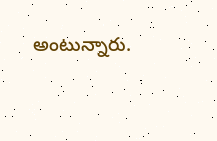అంటున్నారు.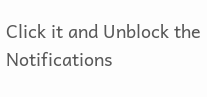Click it and Unblock the Notifications